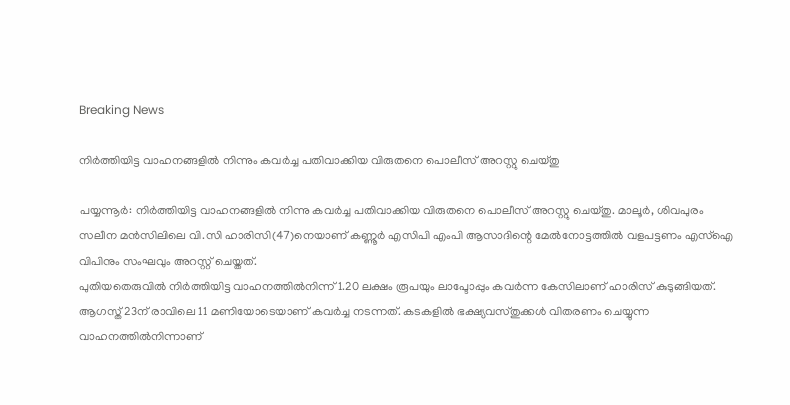Breaking News

നിർത്തിയിട്ട വാഹനങ്ങളിൽ നിന്നും കവർച്ച പതിവാക്കിയ വിരുതനെ പൊലീസ് അറസ്റ്റു ചെയ്തു

പയ്യന്നൂർ: നിർത്തിയിട്ട വാഹനങ്ങളിൽ നിന്നു കവർച്ച പതിവാക്കിയ വിരുതനെ പൊലീസ് അറസ്റ്റു ചെയ്തു. മാലൂർ, ശിവപുരം സലീന മൻസിലിലെ വി.സി ഹാരിസി(47)നെയാണ് കണ്ണൂർ എസിപി എംപി ആസാദിന്റെ മേൽനോട്ടത്തിൽ വളപട്ടണം എസ്ഐ വിപിനും സംഘവും അറസ്റ്റ് ചെയ്തത്.
പുതിയതെരുവിൽ നിർത്തിയിട്ട വാഹനത്തിൽനിന്ന് 1.20 ലക്ഷം രൂപയും ലാപ്ടോപ്പും കവർന്ന കേസിലാണ് ഹാരിസ് കുടുങ്ങിയത്.
ആഗസ്ത് 23ന് രാവിലെ 11 മണിയോടെയാണ് കവർച്ച നടന്നത്. കടകളിൽ ഭക്ഷ്യവസ്തുക്കൾ വിതരണം ചെയ്യുന്ന വാഹനത്തിൽനിന്നാണ്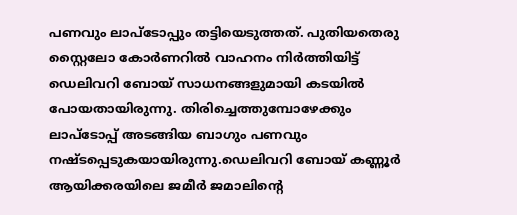പണവും ലാപ്ടോപ്പും തട്ടിയെടുത്തത്. പുതിയതെരു സ്റ്റൈലോ കോർണറിൽ വാഹനം നിർത്തിയിട്ട് ഡെലിവറി ബോയ് സാധനങ്ങളുമായി കടയിൽ പോയതായിരുന്നു. തിരിച്ചെത്തുമ്പോഴേക്കും ലാപ്ടോപ്പ് അടങ്ങിയ ബാഗും പണവും നഷ്ടപ്പെടുകയായിരുന്നു.ഡെലിവറി ബോയ് കണ്ണൂർ ആയിക്കരയിലെ ജമീർ ജമാലിന്റെ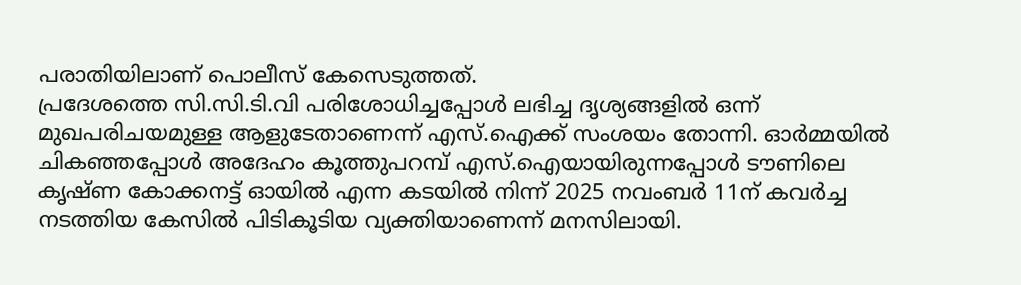പരാതിയിലാണ് പൊലീസ് കേസെടുത്തത്.
പ്രദേശത്തെ സി.സി.ടി.വി പരിശോധിച്ചപ്പോൾ ലഭിച്ച ദൃശ്യങ്ങളിൽ ഒന്ന് മുഖപരിചയമുള്ള ആളുടേതാണെന്ന് എസ്.ഐക്ക് സംശയം തോന്നി. ഓർമ്മയിൽ ചികഞ്ഞപ്പോൾ അദേഹം കൂത്തുപറമ്പ് എസ്.ഐയായിരുന്നപ്പോൾ ടൗണിലെ കൃഷ്ണ കോക്കനട്ട് ഓയിൽ എന്ന കടയിൽ നിന്ന് 2025 നവംബർ 11ന് കവർച്ച നടത്തിയ കേസിൽ പിടികൂടിയ വ്യക്തിയാണെന്ന് മനസിലായി.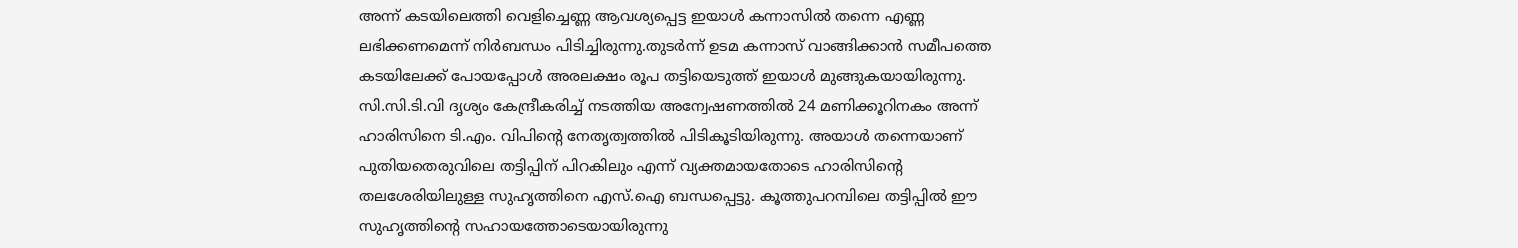അന്ന് കടയിലെത്തി വെളിച്ചെണ്ണ ആവശ്യപ്പെട്ട ഇയാൾ കന്നാസിൽ തന്നെ എണ്ണ ലഭിക്കണമെന്ന് നിർബന്ധം പിടിച്ചിരുന്നു.തുടർന്ന് ഉടമ കന്നാസ് വാങ്ങിക്കാൻ സമീപത്തെ കടയിലേക്ക് പോയപ്പോൾ അരലക്ഷം രൂപ തട്ടിയെടുത്ത് ഇയാൾ മുങ്ങുകയായിരുന്നു. സി.സി.ടി.വി ദൃശ്യം കേന്ദ്രീകരിച്ച് നടത്തിയ അന്വേഷണത്തിൽ 24 മണിക്കൂറിനകം അന്ന് ഹാരിസിനെ ടി.എം. വിപിന്റെ നേതൃത്വത്തിൽ പിടികൂടിയിരുന്നു. അയാൾ തന്നെയാണ് പുതിയതെരുവിലെ തട്ടിപ്പിന് പിറകിലും എന്ന് വ്യക്തമായതോടെ ഹാരിസിന്റെ തലശേരിയിലുള്ള സുഹൃത്തിനെ എസ്.ഐ ബന്ധപ്പെട്ടു. കൂത്തുപറമ്പിലെ തട്ടിപ്പിൽ ഈ സുഹൃത്തിന്റെ സഹായത്തോടെയായിരുന്നു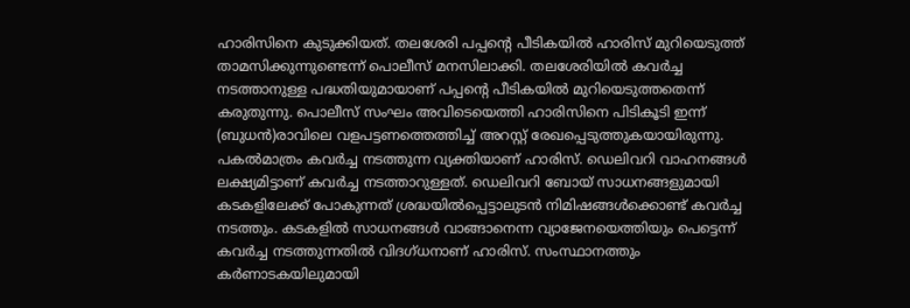ഹാരിസിനെ കുടുക്കിയത്. തലശേരി പപ്പന്റെ പീടികയിൽ ഹാരിസ് മുറിയെടുത്ത് താമസിക്കുന്നുണ്ടെന്ന് പൊലീസ് മനസിലാക്കി. തലശേരിയിൽ കവർച്ച നടത്താനുള്ള പദ്ധതിയുമായാണ് പപ്പന്റെ പീടികയിൽ മുറിയെടുത്തതെന്ന് കരുതുന്നു. പൊലീസ് സംഘം അവിടെയെത്തി ഹാരിസിനെ പിടികൂടി ഇന്ന് (ബുധൻ)രാവിലെ വളപട്ടണത്തെത്തിച്ച് അറസ്റ്റ് രേഖപ്പെടുത്തുകയായിരുന്നു.
പകൽമാത്രം കവർച്ച നടത്തുന്ന വ്യക്തിയാണ് ഹാരിസ്. ഡെലിവറി വാഹനങ്ങൾ ലക്ഷ്യമിട്ടാണ് കവർച്ച നടത്താറുള്ളത്. ഡെലിവറി ബോയ് സാധനങ്ങളുമായി കടകളിലേക്ക് പോകുന്നത് ശ്രദ്ധയിൽപ്പെട്ടാലുടൻ നിമിഷങ്ങൾക്കൊണ്ട് കവർച്ച നടത്തും. കടകളിൽ സാധനങ്ങൾ വാങ്ങാനെന്ന വ്യാജേനയെത്തിയും പെട്ടെന്ന് കവർച്ച നടത്തുന്നതിൽ വിദഗ്ധനാണ് ഹാരിസ്. സംസ്ഥാനത്തും കർണാടകയിലുമായി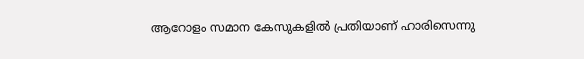ആറോളം സമാന കേസുകളിൽ പ്രതിയാണ് ഹാരിസെന്നു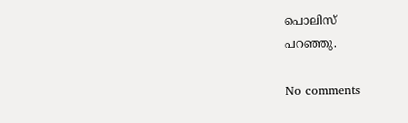പൊലിസ്
പറഞ്ഞു.

No comments